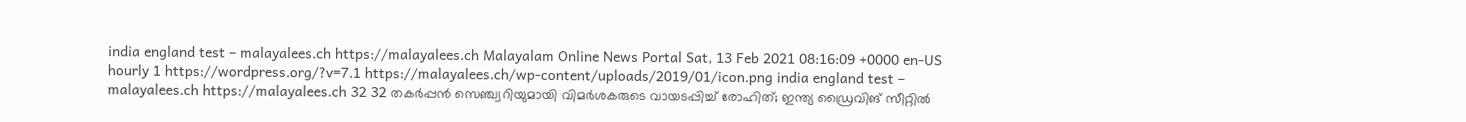india england test – malayalees.ch https://malayalees.ch Malayalam Online News Portal Sat, 13 Feb 2021 08:16:09 +0000 en-US hourly 1 https://wordpress.org/?v=7.1 https://malayalees.ch/wp-content/uploads/2019/01/icon.png india england test – malayalees.ch https://malayalees.ch 32 32 തകർപ്പൻ സെഞ്ച്വറിയുമായി വിമർശകരുടെ വായടപ്പിച്ച് രോഹിത്; ഇന്ത്യ ഡ്രൈവിങ് സീറ്റിൽ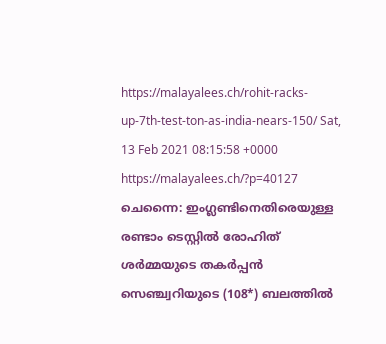https://malayalees.ch/rohit-racks-up-7th-test-ton-as-india-nears-150/ Sat, 13 Feb 2021 08:15:58 +0000 https://malayalees.ch/?p=40127 ചെന്നൈ: ഇംഗ്ലണ്ടിനെതിരെയുള്ള രണ്ടാം ടെസ്റ്റിൽ രോഹിത് ശർമ്മയുടെ തകർപ്പൻ സെഞ്ച്വറിയുടെ (108*) ബലത്തിൽ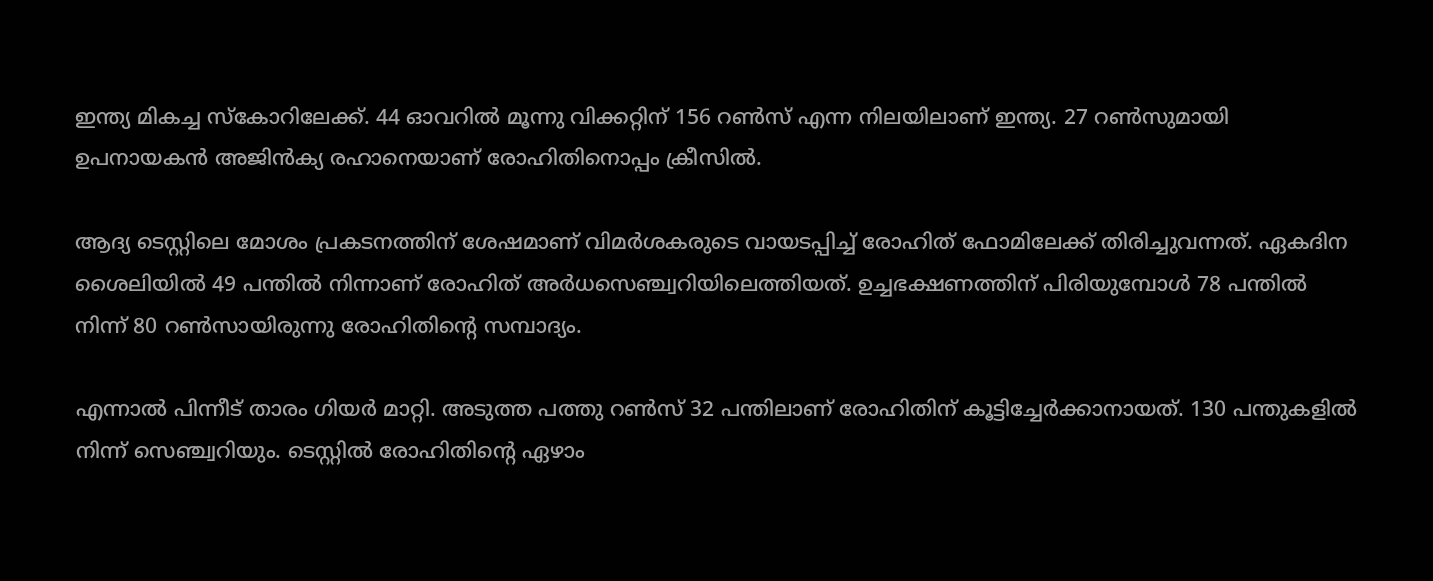ഇന്ത്യ മികച്ച സ്‌കോറിലേക്ക്. 44 ഓവറിൽ മൂന്നു വിക്കറ്റിന് 156 റൺസ് എന്ന നിലയിലാണ് ഇന്ത്യ. 27 റൺസുമായി ഉപനായകൻ അജിൻക്യ രഹാനെയാണ് രോഹിതിനൊപ്പം ക്രീസിൽ.

ആദ്യ ടെസ്റ്റിലെ മോശം പ്രകടനത്തിന് ശേഷമാണ് വിമർശകരുടെ വായടപ്പിച്ച് രോഹിത് ഫോമിലേക്ക് തിരിച്ചുവന്നത്. ഏകദിന ശൈലിയിൽ 49 പന്തിൽ നിന്നാണ് രോഹിത് അർധസെഞ്ച്വറിയിലെത്തിയത്. ഉച്ചഭക്ഷണത്തിന് പിരിയുമ്പോൾ 78 പന്തിൽ നിന്ന് 80 റൺസായിരുന്നു രോഹിതിന്റെ സമ്പാദ്യം.

എന്നാൽ പിന്നീട് താരം ഗിയർ മാറ്റി. അടുത്ത പത്തു റൺസ് 32 പന്തിലാണ് രോഹിതിന് കൂട്ടിച്ചേർക്കാനായത്. 130 പന്തുകളിൽ നിന്ന് സെഞ്ച്വറിയും. ടെസ്റ്റിൽ രോഹിതിന്റെ ഏഴാം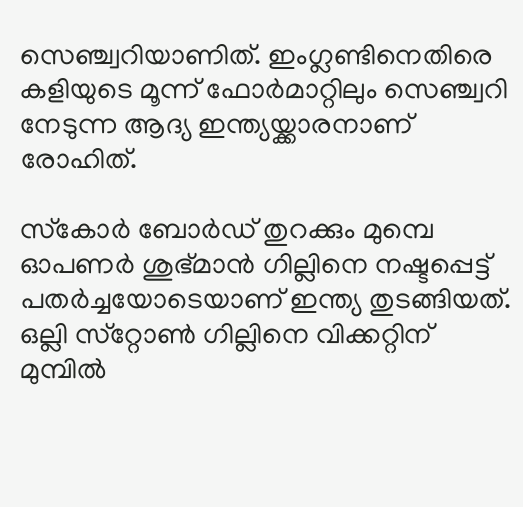സെഞ്ച്വറിയാണിത്. ഇംഗ്ലണ്ടിനെതിരെ കളിയുടെ മൂന്ന് ഫോർമാറ്റിലും സെഞ്ച്വറി നേടുന്ന ആദ്യ ഇന്ത്യയ്ക്കാരനാണ് രോഹിത്.

സ്‌കോർ ബോർഡ് തുറക്കും മുമ്പെ ഓപണർ ശുഭ്മാൻ ഗില്ലിനെ നഷ്ടപ്പെട്ട് പതർച്ചയോടെയാണ് ഇന്ത്യ തുടങ്ങിയത്. ഒല്ലി സ്‌റ്റോൺ ഗില്ലിനെ വിക്കറ്റിന് മുമ്പിൽ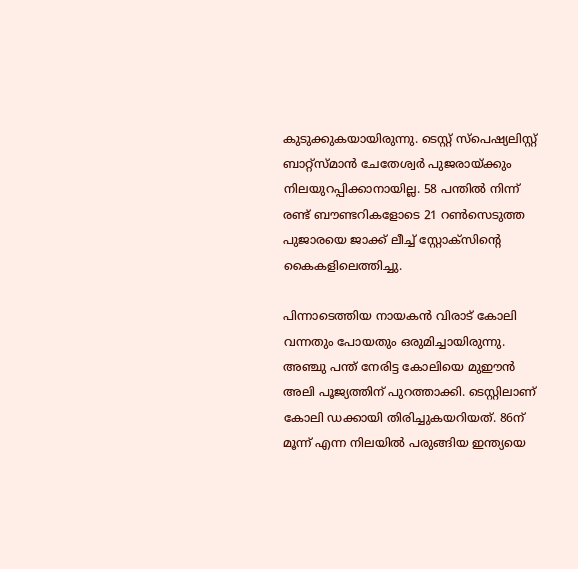കുടുക്കുകയായിരുന്നു. ടെസ്റ്റ് സ്‌പെഷ്യലിസ്റ്റ് ബാറ്റ്‌സ്മാൻ ചേതേശ്വർ പുജരായ്ക്കും നിലയുറപ്പിക്കാനായില്ല. 58 പന്തിൽ നിന്ന് രണ്ട് ബൗണ്ടറികളോടെ 21 റൺസെടുത്ത പുജാരയെ ജാക്ക് ലീച്ച് സ്റ്റോക്‌സിന്റെ കൈകളിലെത്തിച്ചു.

പിന്നാടെത്തിയ നായകൻ വിരാട് കോലി വന്നതും പോയതും ഒരുമിച്ചായിരുന്നു. അഞ്ചു പന്ത് നേരിട്ട കോലിയെ മുഈൻ അലി പൂജ്യത്തിന് പുറത്താക്കി. ടെസ്റ്റിലാണ് കോലി ഡക്കായി തിരിച്ചുകയറിയത്. 86ന് മൂന്ന് എന്ന നിലയിൽ പരുങ്ങിയ ഇന്ത്യയെ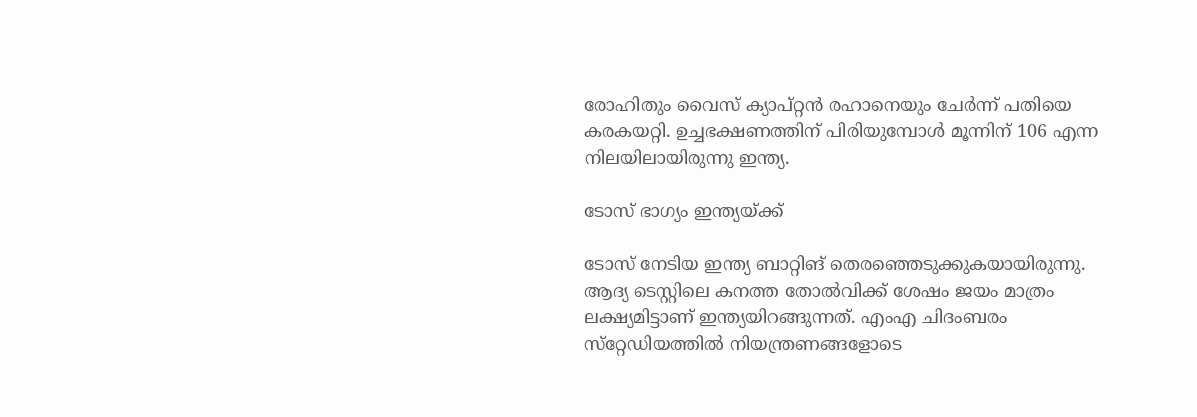രോഹിതും വൈസ് ക്യാപ്റ്റൻ രഹാനെയും ചേർന്ന് പതിയെ കരകയറ്റി. ഉച്ചഭക്ഷണത്തിന് പിരിയുമ്പോൾ മൂന്നിന് 106 എന്ന നിലയിലായിരുന്നു ഇന്ത്യ.

ടോസ് ഭാഗ്യം ഇന്ത്യയ്ക്ക്

ടോസ് നേടിയ ഇന്ത്യ ബാറ്റിങ് തെരഞ്ഞെടുക്കുകയായിരുന്നു. ആദ്യ ടെസ്റ്റിലെ കനത്ത തോൽവിക്ക് ശേഷം ജയം മാത്രം ലക്ഷ്യമിട്ടാണ് ഇന്ത്യയിറങ്ങുന്നത്. എംഎ ചിദംബരം സ്‌റ്റേഡിയത്തിൽ നിയന്ത്രണങ്ങളോടെ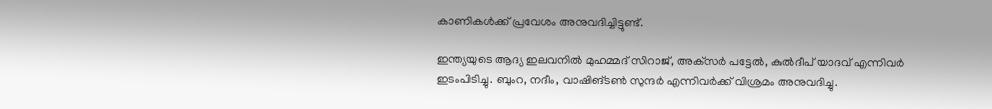കാണികൾക്ക് പ്രവേശം അനുവദിച്ചിട്ടുണ്ട്.

ഇന്ത്യയുടെ ആദ്യ ഇലവനിൽ മുഹമ്മദ് സിറാജ്, അക്‌സർ പട്ടേൽ, കുൽദീപ് യാദവ് എന്നിവർ ഇടംപിടിച്ചു. ബുംറ, നദീം, വാഷിങ്ടൺ സുന്ദർ എന്നിവർക്ക് വിശ്രമം അനുവദിച്ചു.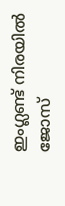ഇംഗ്ലണ്ട് നിരയിൽ ജോസ്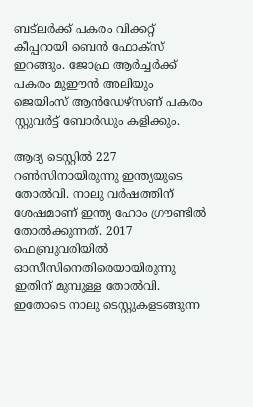ബട്‌ലർക്ക് പകരം വിക്കറ്റ് കീപ്പറായി ബെൻ ഫോക്‌സ് ഇറങ്ങും. ജോഫ്ര ആർച്ചർക്ക് പകരം മുഈൻ അലിയും ജെയിംസ് ആൻഡേഴ്‌സണ് പകരം സ്റ്റുവർട്ട് ബോർഡും കളിക്കും.

ആദ്യ ടെസ്റ്റിൽ 227 റൺസിനായിരുന്നു ഇന്ത്യയുടെ തോൽവി. നാലു വർഷത്തിന് ശേഷമാണ് ഇന്ത്യ ഹോം ഗ്രൗണ്ടിൽ തോൽക്കുന്നത്. 2017 ഫെബ്രുവരിയിൽ ഓസീസിനെതിരെയായിരുന്നു ഇതിന് മുമ്പുള്ള തോൽവി. ഇതോടെ നാലു ടെസ്റ്റുകളടങ്ങുന്ന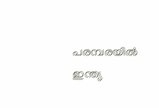പരമ്പരയിൽ ഇന്ത്യ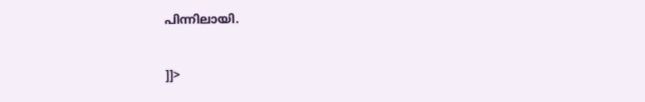പിന്നിലായി.

]]>